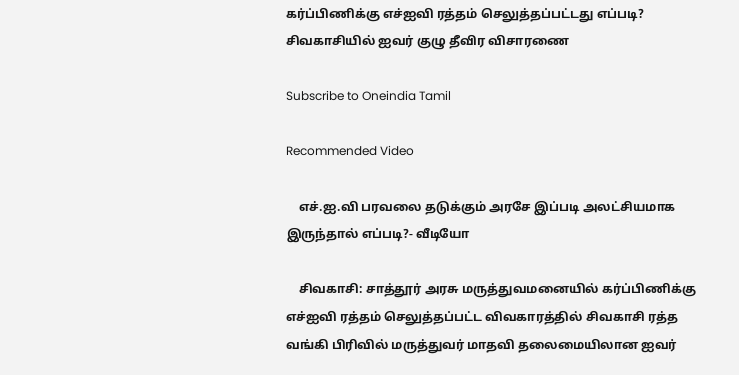கர்ப்பிணிக்கு எச்ஐவி ரத்தம் செலுத்தப்பட்டது எப்படி? சிவகாசியில் ஐவர் குழு தீவிர விசாரணை

Subscribe to Oneindia Tamil

Recommended Video

    எச்.ஐ.வி பரவலை தடுக்கும் அரசே இப்படி அலட்சியமாக இருந்தால் எப்படி?- வீடியோ

    சிவகாசி: சாத்தூர் அரசு மருத்துவமனையில் கர்ப்பிணிக்கு எச்ஐவி ரத்தம் செலுத்தப்பட்ட விவகாரத்தில் சிவகாசி ரத்த வங்கி பிரிவில் மருத்துவர் மாதவி தலைமையிலான ஐவர்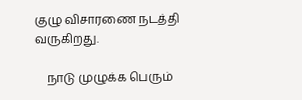குழு விசாரணை நடத்தி வருகிறது.

    நாடு முழுக்க பெரும்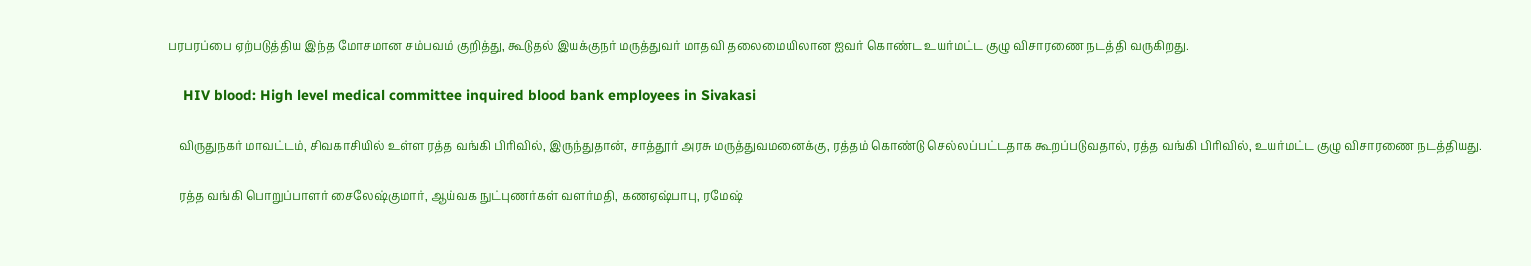பரபரப்பை ஏற்படுத்திய இந்த மோசமான சம்பவம் குறித்து, கூடுதல் இயக்குநர் மருத்துவர் மாதவி தலைமையிலான ஐவர் கொண்ட உயர்மட்ட குழு விசாரணை நடத்தி வருகிறது.

    HIV blood: High level medical committee inquired blood bank employees in Sivakasi

    விருதுநகர் மாவட்டம், சிவகாசியில் உள்ள ரத்த வங்கி பிரிவில், இருந்துதான், சாத்தூர் அரசு மருத்துவமனைக்கு, ரத்தம் கொண்டு செல்லப்பட்டதாக கூறப்படுவதால், ரத்த வங்கி பிரிவில், உயர்மட்ட குழு விசாரணை நடத்தியது.

    ரத்த வங்கி பொறுப்பாளர் சைலேஷ்குமார், ஆய்வக நுட்புணர்கள் வளர்மதி, கணஏஷ்பாபு, ரமேஷ்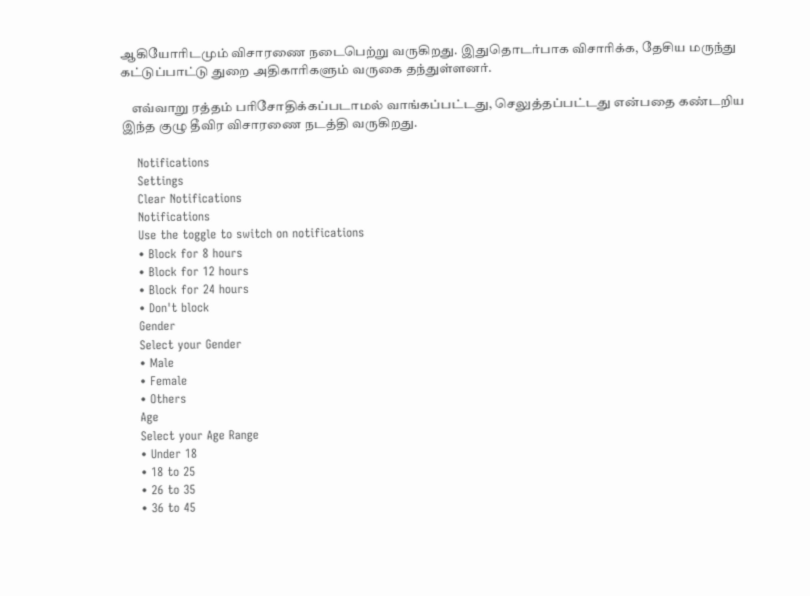ஆகியோரிடமும் விசாரணை நடைபெற்று வருகிறது. இதுதொடர்பாக விசாரிக்க, தேசிய மருந்து கட்டுப்பாட்டு துறை அதிகாரிகளும் வருகை தந்துள்ளனர்.

    எவ்வாறு ரத்தம் பரிசோதிக்கப்படாமல் வாங்கப்பட்டது, செலுத்தப்பட்டது என்பதை கண்டறிய இந்த குழு தீவிர விசாரணை நடத்தி வருகிறது.

    Notifications
    Settings
    Clear Notifications
    Notifications
    Use the toggle to switch on notifications
    • Block for 8 hours
    • Block for 12 hours
    • Block for 24 hours
    • Don't block
    Gender
    Select your Gender
    • Male
    • Female
    • Others
    Age
    Select your Age Range
    • Under 18
    • 18 to 25
    • 26 to 35
    • 36 to 45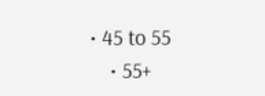• 45 to 55
    • 55+